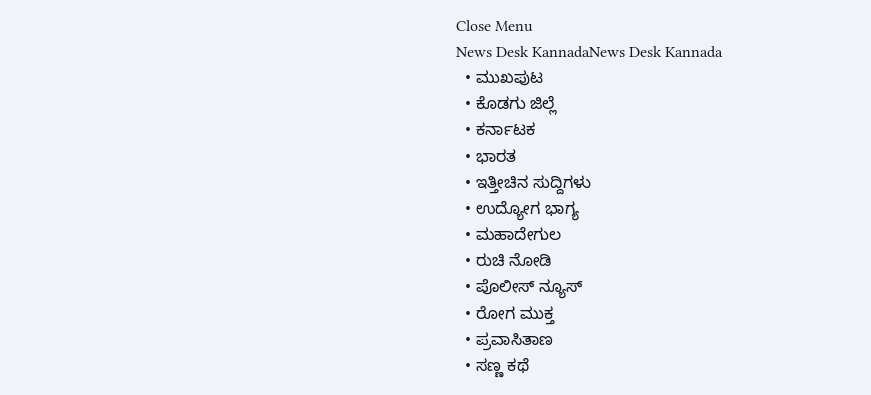Close Menu
News Desk KannadaNews Desk Kannada
  • ಮುಖಪುಟ
  • ಕೊಡಗು ಜಿಲ್ಲೆ
  • ಕರ್ನಾಟಕ
  • ಭಾರತ
  • ಇತ್ತೀಚಿನ ಸುದ್ದಿಗಳು
  • ಉದ್ಯೋಗ ಭಾಗ್ಯ
  • ಮಹಾದೇಗುಲ
  • ರುಚಿ ನೋಡಿ
  • ಪೊಲೀಸ್ ನ್ಯೂಸ್
  • ರೋಗ ಮುಕ್ತ
  • ಪ್ರವಾಸಿತಾಣ
  • ಸಣ್ಣ ಕಥೆ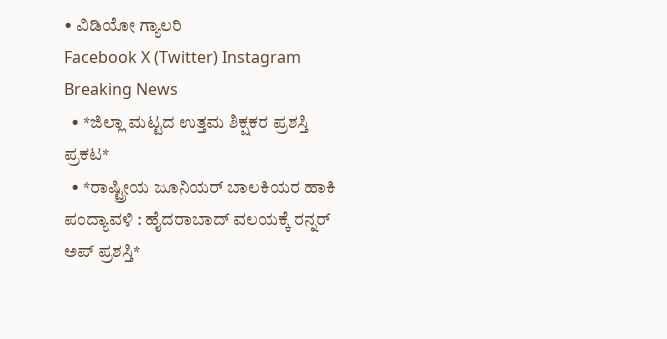• ವಿಡಿಯೋ ಗ್ಯಾಲರಿ
Facebook X (Twitter) Instagram
Breaking News
  • *ಜಿಲ್ಲಾ ಮಟ್ಟದ ಉತ್ತಮ ಶಿಕ್ಷಕರ ಪ್ರಶಸ್ತಿ ಪ್ರಕಟ*
  • *ರಾಷ್ಟ್ರೀಯ ಜೂನಿಯರ್ ಬಾಲಕಿಯರ ಹಾಕಿ ಪಂದ್ಯಾವಳಿ : ಹೈದರಾಬಾದ್ ವಲಯಕ್ಕೆ ರನ್ನರ್ ಅಪ್ ಪ್ರಶಸ್ತಿ*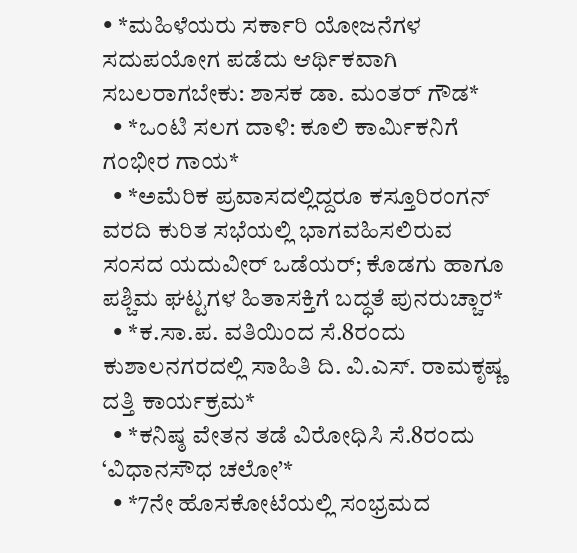• *ಮಹಿಳೆಯರು ಸರ್ಕಾರಿ ಯೋಜನೆಗಳ ಸದುಪಯೋಗ ಪಡೆದು ಆರ್ಥಿಕವಾಗಿ ಸಬಲರಾಗಬೇಕು: ಶಾಸಕ ಡಾ. ಮಂತರ್ ಗೌಡ*
  • *ಒಂಟಿ ಸಲಗ ದಾಳಿ: ಕೂಲಿ ಕಾರ್ಮಿಕನಿಗೆ ಗಂಭೀರ ಗಾಯ*
  • *ಅಮೆರಿಕ ಪ್ರವಾಸದಲ್ಲಿದ್ದರೂ ಕಸ್ತೂರಿರಂಗನ್ ವರದಿ ಕುರಿತ ಸಭೆಯಲ್ಲಿ ಭಾಗವಹಿಸಲಿರುವ ಸಂಸದ ಯದುವೀರ್ ಒಡೆಯರ್; ಕೊಡಗು ಹಾಗೂ ಪಶ್ಚಿಮ ಘಟ್ಟಗಳ ಹಿತಾಸಕ್ತಿಗೆ ಬದ್ಧತೆ ಪುನರುಚ್ಚಾರ*
  • *ಕ.ಸಾ.ಪ. ವತಿಯಿಂದ ಸೆ.8ರಂದು ಕುಶಾಲನಗರದಲ್ಲಿ ಸಾಹಿತಿ ದಿ. ವಿ.ಎಸ್. ರಾಮಕೃಷ್ಣ ದತ್ತಿ ಕಾರ್ಯಕ್ರಮ*
  • *ಕನಿಷ್ಠ ವೇತನ ತಡೆ ವಿರೋಧಿಸಿ ಸೆ.8ರಂದು ‘ವಿಧಾನಸೌಧ ಚಲೋ’*
  • *7ನೇ ಹೊಸಕೋಟೆಯಲ್ಲಿ ಸಂಭ್ರಮದ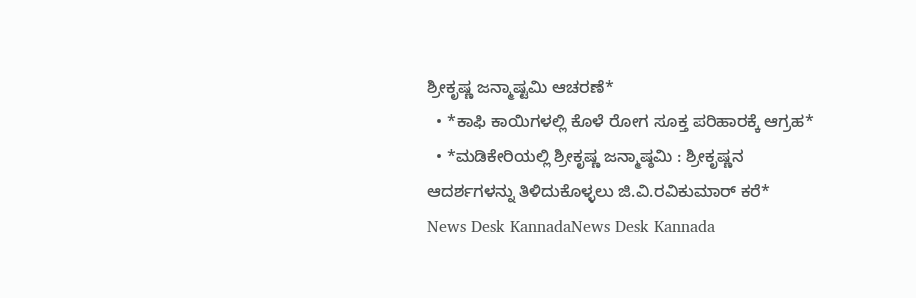ಶ್ರೀಕೃಷ್ಣ ಜನ್ಮಾಷ್ಟಮಿ ಆಚರಣೆ*
  • *ಕಾಫಿ ಕಾಯಿಗಳಲ್ಲಿ ಕೊಳೆ ರೋಗ ಸೂಕ್ತ ಪರಿಹಾರಕ್ಕೆ ಆಗ್ರಹ*
  • *ಮಡಿಕೇರಿಯಲ್ಲಿ ಶ್ರೀಕೃಷ್ಣ ಜನ್ಮಾಷ್ಠಮಿ : ಶ್ರೀಕೃಷ್ಣನ ಆದರ್ಶಗಳನ್ನು ತಿಳಿದುಕೊಳ್ಳಲು ಜಿ.ವಿ.ರವಿಕುಮಾರ್ ಕರೆ*
News Desk KannadaNews Desk Kannada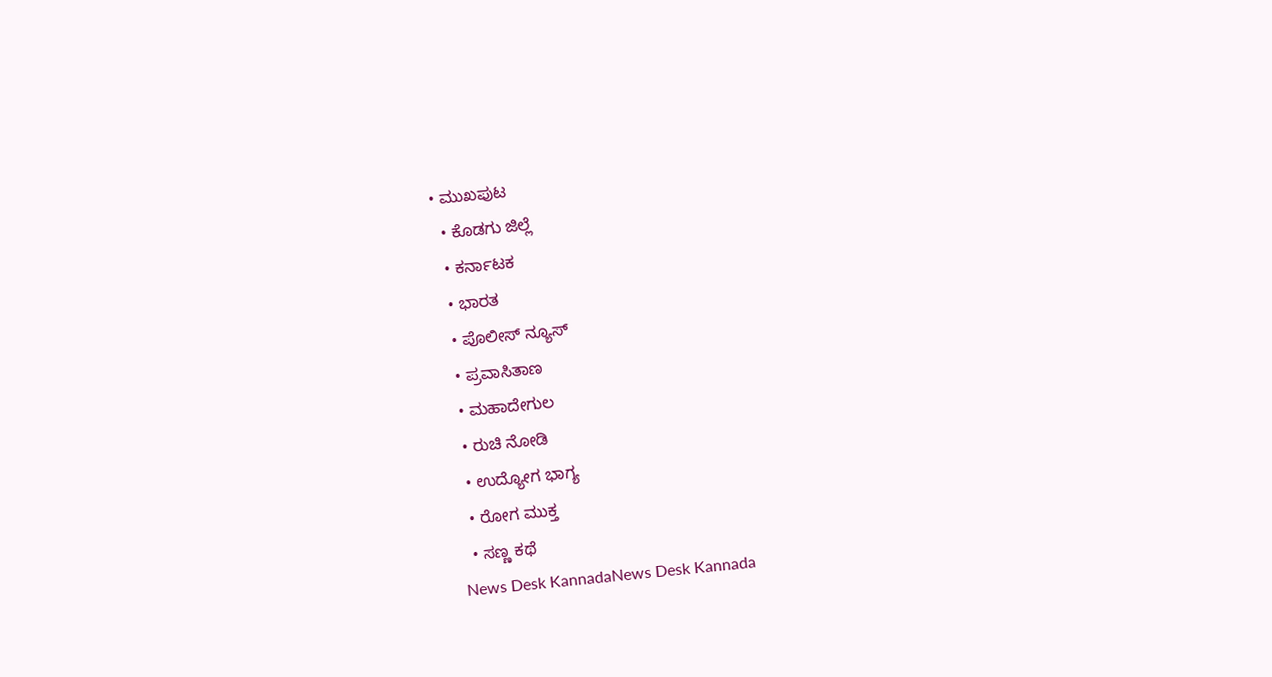• ಮುಖಪುಟ
  • ಕೊಡಗು ಜಿಲ್ಲೆ
  • ಕರ್ನಾಟಕ
  • ಭಾರತ
  • ಪೊಲೀಸ್ ನ್ಯೂಸ್
  • ಪ್ರವಾಸಿತಾಣ
  • ಮಹಾದೇಗುಲ
  • ರುಚಿ ನೋಡಿ
  • ಉದ್ಯೋಗ ಭಾಗ್ಯ
  • ರೋಗ ಮುಕ್ತ
  • ಸಣ್ಣ ಕಥೆ
News Desk KannadaNews Desk Kannada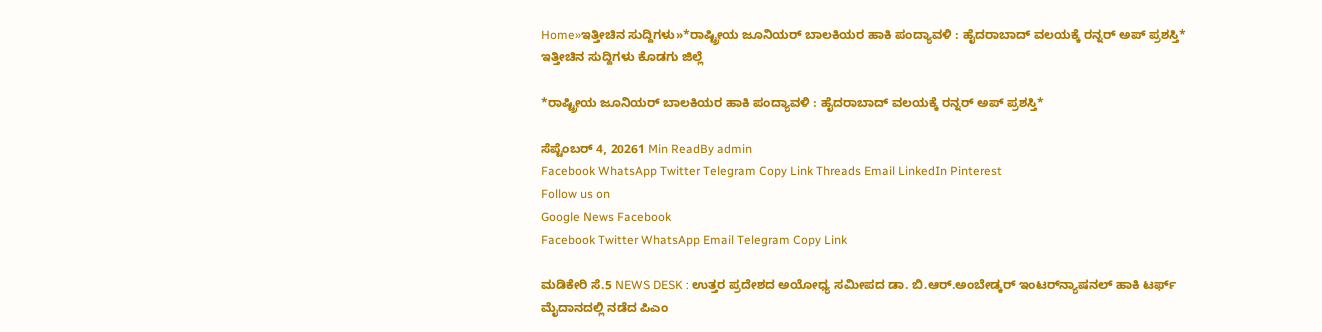Home»ಇತ್ತೀಚಿನ ಸುದ್ದಿಗಳು»*ರಾಷ್ಟ್ರೀಯ ಜೂನಿಯರ್ ಬಾಲಕಿಯರ ಹಾಕಿ ಪಂದ್ಯಾವಳಿ : ಹೈದರಾಬಾದ್ ವಲಯಕ್ಕೆ ರನ್ನರ್ ಅಪ್ ಪ್ರಶಸ್ತಿ*
ಇತ್ತೀಚಿನ ಸುದ್ದಿಗಳು ಕೊಡಗು ಜಿಲ್ಲೆ

*ರಾಷ್ಟ್ರೀಯ ಜೂನಿಯರ್ ಬಾಲಕಿಯರ ಹಾಕಿ ಪಂದ್ಯಾವಳಿ : ಹೈದರಾಬಾದ್ ವಲಯಕ್ಕೆ ರನ್ನರ್ ಅಪ್ ಪ್ರಶಸ್ತಿ*

ಸೆಪ್ಟೆಂಬರ್ 4, 20261 Min ReadBy admin
Facebook WhatsApp Twitter Telegram Copy Link Threads Email LinkedIn Pinterest
Follow us on
Google News Facebook
Facebook Twitter WhatsApp Email Telegram Copy Link

ಮಡಿಕೇರಿ ಸೆ.5 NEWS DESK : ಉತ್ತರ ಪ್ರದೇಶದ ಅಯೋಧ್ಯ ಸಮೀಪದ ಡಾ. ಬಿ.ಆರ್.ಅಂಬೇಡ್ಕರ್ ಇಂಟರ್‌ನ್ಯಾಷನಲ್ ಹಾಕಿ ಟರ್ಫ್ ಮೈದಾನದಲ್ಲಿ ನಡೆದ ಪಿಎಂ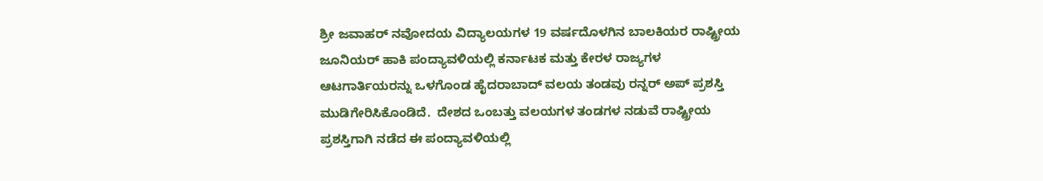ಶ್ರೀ ಜವಾಹರ್ ನವೋದಯ ವಿದ್ಯಾಲಯಗಳ 19 ವರ್ಷದೊಳಗಿನ ಬಾಲಕಿಯರ ರಾಷ್ಟ್ರೀಯ ಜೂನಿಯರ್ ಹಾಕಿ ಪಂದ್ಯಾವಳಿಯಲ್ಲಿ ಕರ್ನಾಟಕ ಮತ್ತು ಕೇರಳ ರಾಜ್ಯಗಳ ಆಟಗಾರ್ತಿಯರನ್ನು ಒಳಗೊಂಡ ಹೈದರಾಬಾದ್ ವಲಯ ತಂಡವು ರನ್ನರ್ ಅಪ್ ಪ್ರಶಸ್ತಿ ಮುಡಿಗೇರಿಸಿಕೊಂಡಿದೆ.  ದೇಶದ ಒಂಬತ್ತು ವಲಯಗಳ ತಂಡಗಳ ನಡುವೆ ರಾಷ್ಟ್ರೀಯ ಪ್ರಶಸ್ತಿಗಾಗಿ ನಡೆದ ಈ ಪಂದ್ಯಾವಳಿಯಲ್ಲಿ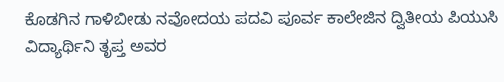ಕೊಡಗಿನ ಗಾಳಿಬೀಡು ನವೋದಯ ಪದವಿ ಪೂರ್ವ ಕಾಲೇಜಿನ ದ್ವಿತೀಯ ಪಿಯುಸಿ ವಿದ್ಯಾರ್ಥಿನಿ ತೃಪ್ತ ಅವರ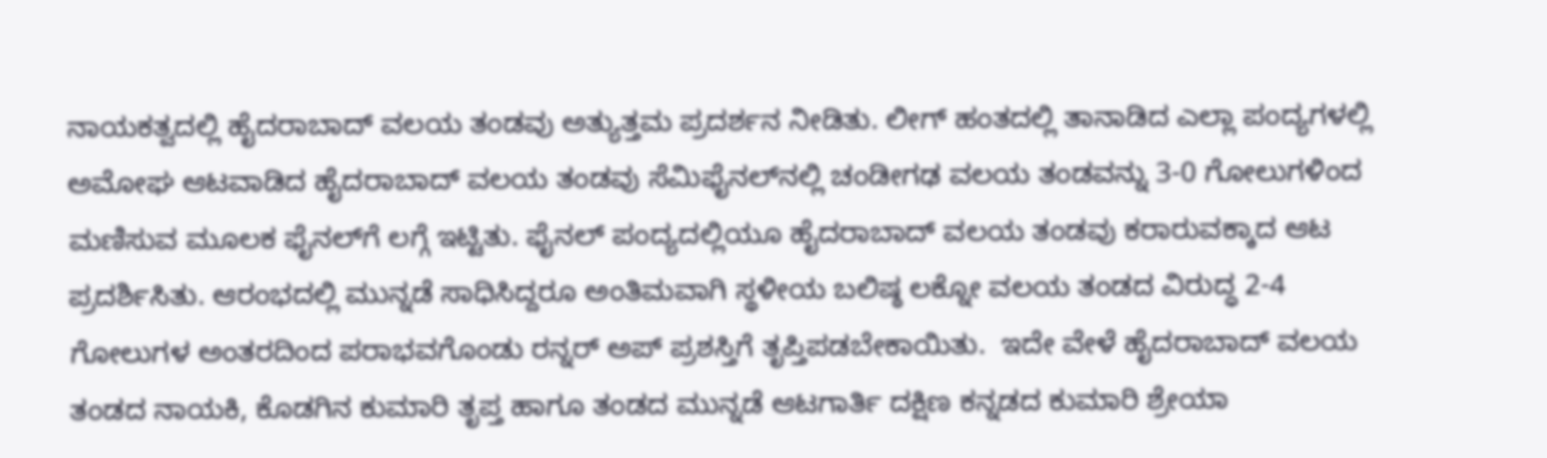ನಾಯಕತ್ವದಲ್ಲಿ ಹೈದರಾಬಾದ್ ವಲಯ ತಂಡವು ಅತ್ಯುತ್ತಮ ಪ್ರದರ್ಶನ ನೀಡಿತು. ಲೀಗ್ ಹಂತದಲ್ಲಿ ತಾನಾಡಿದ ಎಲ್ಲಾ ಪಂದ್ಯಗಳಲ್ಲಿ ಅಮೋಘ ಆಟವಾಡಿದ ಹೈದರಾಬಾದ್ ವಲಯ ತಂಡವು ಸೆಮಿಫೈನಲ್‌ನಲ್ಲಿ ಚಂಡೀಗಢ ವಲಯ ತಂಡವನ್ನು 3-0 ಗೋಲುಗಳಿಂದ ಮಣಿಸುವ ಮೂಲಕ ಫೈನಲ್‌ಗೆ ಲಗ್ಗೆ ಇಟ್ಟಿತು. ಫೈನಲ್ ಪಂದ್ಯದಲ್ಲಿಯೂ ಹೈದರಾಬಾದ್ ವಲಯ ತಂಡವು ಕರಾರುವಕ್ಕಾದ ಆಟ ಪ್ರದರ್ಶಿಸಿತು. ಆರಂಭದಲ್ಲಿ ಮುನ್ನಡೆ ಸಾಧಿಸಿದ್ದರೂ ಅಂತಿಮವಾಗಿ ಸ್ಥಳೀಯ ಬಲಿಷ್ಠ ಲಕ್ನೋ ವಲಯ ತಂಡದ ವಿರುದ್ಧ 2-4 ಗೋಲುಗಳ ಅಂತರದಿಂದ ಪರಾಭವಗೊಂಡು ರನ್ನರ್ ಅಪ್ ಪ್ರಶಸ್ತಿಗೆ ತೃಪ್ತಿಪಡಬೇಕಾಯಿತು.  ಇದೇ ವೇಳೆ ಹೈದರಾಬಾದ್ ವಲಯ ತಂಡದ ನಾಯಕಿ, ಕೊಡಗಿನ ಕುಮಾರಿ ತೃಪ್ತ ಹಾಗೂ ತಂಡದ ಮುನ್ನಡೆ ಆಟಗಾರ್ತಿ ದಕ್ಷಿಣ ಕನ್ನಡದ ಕುಮಾರಿ ಶ್ರೇಯಾ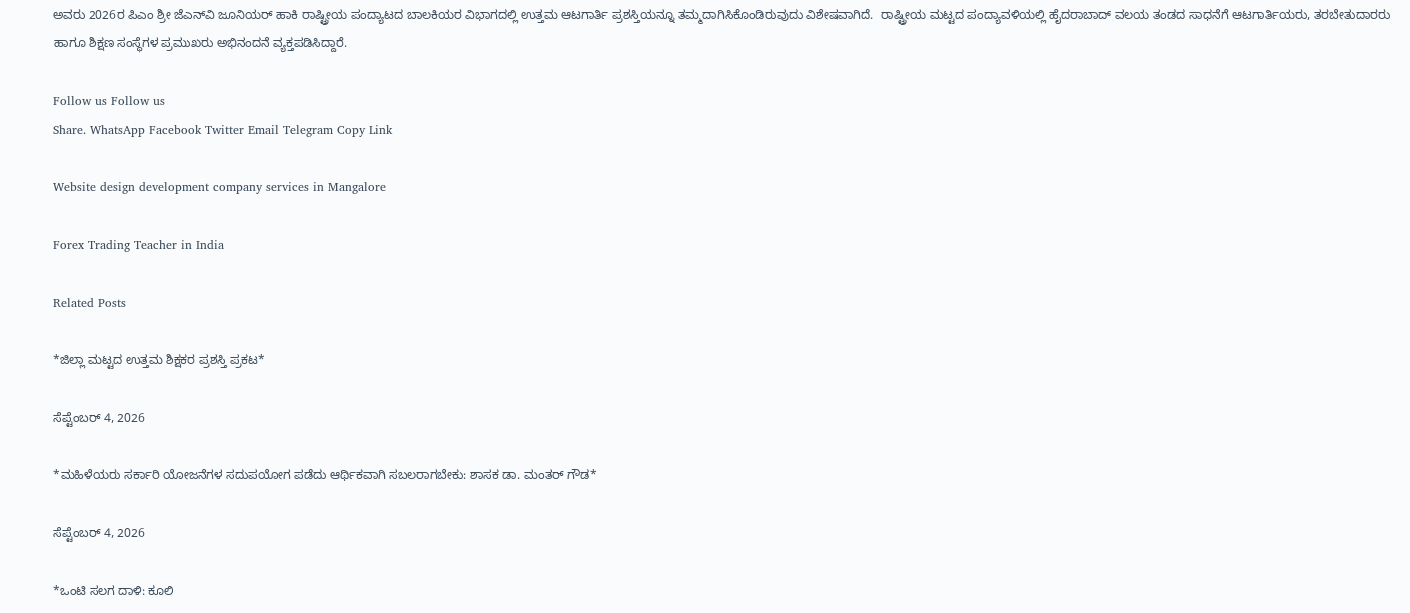ಅವರು 2026ರ ಪಿಎಂ ಶ್ರೀ ಜೆಎನ್‌ವಿ ಜೂನಿಯರ್ ಹಾಕಿ ರಾಷ್ಟ್ರೀಯ ಪಂದ್ಯಾಟದ ಬಾಲಕಿಯರ ವಿಭಾಗದಲ್ಲಿ ಉತ್ತಮ ಆಟಗಾರ್ತಿ ಪ್ರಶಸ್ತಿಯನ್ನೂ ತಮ್ಮದಾಗಿಸಿಕೊಂಡಿರುವುದು ವಿಶೇಷವಾಗಿದೆ.  ರಾಷ್ಟ್ರೀಯ ಮಟ್ಟದ ಪಂದ್ಯಾವಳಿಯಲ್ಲಿ ಹೈದರಾಬಾದ್ ವಲಯ ತಂಡದ ಸಾಧನೆಗೆ ಆಟಗಾರ್ತಿಯರು, ತರಬೇತುದಾರರು ಹಾಗೂ ಶಿಕ್ಷಣ ಸಂಸ್ಥೆಗಳ ಪ್ರಮುಖರು ಅಭಿನಂದನೆ ವ್ಯಕ್ತಪಡಿಸಿದ್ದಾರೆ.

Follow us Follow us
Share. WhatsApp Facebook Twitter Email Telegram Copy Link

Website design development company services in Mangalore

Forex Trading Teacher in India

Related Posts

*ಜಿಲ್ಲಾ ಮಟ್ಟದ ಉತ್ತಮ ಶಿಕ್ಷಕರ ಪ್ರಶಸ್ತಿ ಪ್ರಕಟ*

ಸೆಪ್ಟೆಂಬರ್ 4, 2026

*ಮಹಿಳೆಯರು ಸರ್ಕಾರಿ ಯೋಜನೆಗಳ ಸದುಪಯೋಗ ಪಡೆದು ಆರ್ಥಿಕವಾಗಿ ಸಬಲರಾಗಬೇಕು: ಶಾಸಕ ಡಾ. ಮಂತರ್ ಗೌಡ*

ಸೆಪ್ಟೆಂಬರ್ 4, 2026

*ಒಂಟಿ ಸಲಗ ದಾಳಿ: ಕೂಲಿ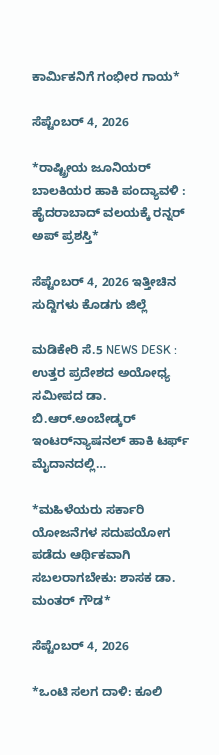ಕಾರ್ಮಿಕನಿಗೆ ಗಂಭೀರ ಗಾಯ*

ಸೆಪ್ಟೆಂಬರ್ 4, 2026

*ರಾಷ್ಟ್ರೀಯ ಜೂನಿಯರ್ ಬಾಲಕಿಯರ ಹಾಕಿ ಪಂದ್ಯಾವಳಿ : ಹೈದರಾಬಾದ್ ವಲಯಕ್ಕೆ ರನ್ನರ್ ಅಪ್ ಪ್ರಶಸ್ತಿ*

ಸೆಪ್ಟೆಂಬರ್ 4, 2026 ಇತ್ತೀಚಿನ ಸುದ್ದಿಗಳು ಕೊಡಗು ಜಿಲ್ಲೆ

ಮಡಿಕೇರಿ ಸೆ.5 NEWS DESK : ಉತ್ತರ ಪ್ರದೇಶದ ಅಯೋಧ್ಯ ಸಮೀಪದ ಡಾ. ಬಿ.ಆರ್.ಅಂಬೇಡ್ಕರ್ ಇಂಟರ್‌ನ್ಯಾಷನಲ್ ಹಾಕಿ ಟರ್ಫ್ ಮೈದಾನದಲ್ಲಿ…

*ಮಹಿಳೆಯರು ಸರ್ಕಾರಿ ಯೋಜನೆಗಳ ಸದುಪಯೋಗ ಪಡೆದು ಆರ್ಥಿಕವಾಗಿ ಸಬಲರಾಗಬೇಕು: ಶಾಸಕ ಡಾ. ಮಂತರ್ ಗೌಡ*

ಸೆಪ್ಟೆಂಬರ್ 4, 2026

*ಒಂಟಿ ಸಲಗ ದಾಳಿ: ಕೂಲಿ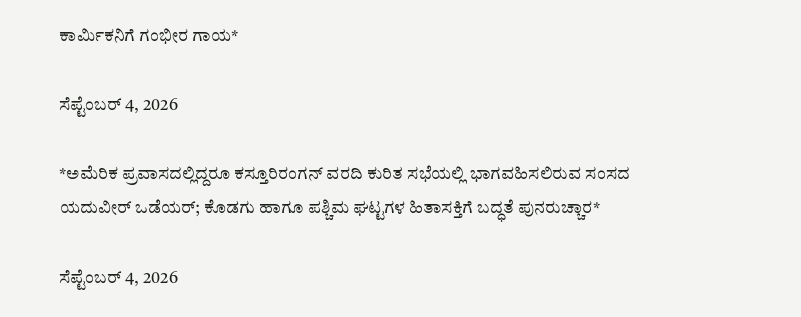ಕಾರ್ಮಿಕನಿಗೆ ಗಂಭೀರ ಗಾಯ*

ಸೆಪ್ಟೆಂಬರ್ 4, 2026

*ಅಮೆರಿಕ ಪ್ರವಾಸದಲ್ಲಿದ್ದರೂ ಕಸ್ತೂರಿರಂಗನ್ ವರದಿ ಕುರಿತ ಸಭೆಯಲ್ಲಿ ಭಾಗವಹಿಸಲಿರುವ ಸಂಸದ ಯದುವೀರ್ ಒಡೆಯರ್; ಕೊಡಗು ಹಾಗೂ ಪಶ್ಚಿಮ ಘಟ್ಟಗಳ ಹಿತಾಸಕ್ತಿಗೆ ಬದ್ಧತೆ ಪುನರುಚ್ಚಾರ*

ಸೆಪ್ಟೆಂಬರ್ 4, 2026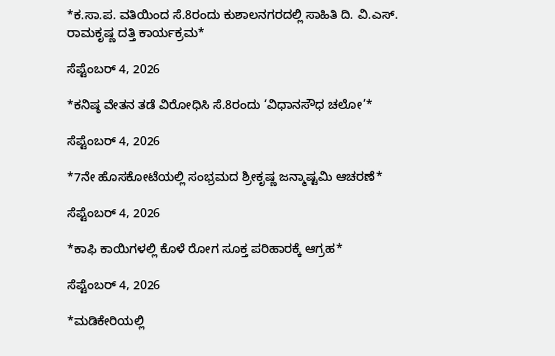*ಕ.ಸಾ.ಪ. ವತಿಯಿಂದ ಸೆ.8ರಂದು ಕುಶಾಲನಗರದಲ್ಲಿ ಸಾಹಿತಿ ದಿ. ವಿ.ಎಸ್. ರಾಮಕೃಷ್ಣ ದತ್ತಿ ಕಾರ್ಯಕ್ರಮ*

ಸೆಪ್ಟೆಂಬರ್ 4, 2026

*ಕನಿಷ್ಠ ವೇತನ ತಡೆ ವಿರೋಧಿಸಿ ಸೆ.8ರಂದು ‘ವಿಧಾನಸೌಧ ಚಲೋ’*

ಸೆಪ್ಟೆಂಬರ್ 4, 2026

*7ನೇ ಹೊಸಕೋಟೆಯಲ್ಲಿ ಸಂಭ್ರಮದ ಶ್ರೀಕೃಷ್ಣ ಜನ್ಮಾಷ್ಟಮಿ ಆಚರಣೆ*

ಸೆಪ್ಟೆಂಬರ್ 4, 2026

*ಕಾಫಿ ಕಾಯಿಗಳಲ್ಲಿ ಕೊಳೆ ರೋಗ ಸೂಕ್ತ ಪರಿಹಾರಕ್ಕೆ ಆಗ್ರಹ*

ಸೆಪ್ಟೆಂಬರ್ 4, 2026

*ಮಡಿಕೇರಿಯಲ್ಲಿ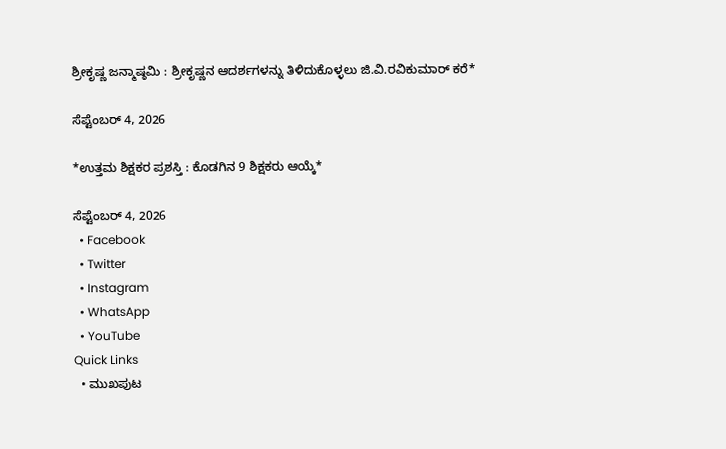ಶ್ರೀಕೃಷ್ಣ ಜನ್ಮಾಷ್ಠಮಿ : ಶ್ರೀಕೃಷ್ಣನ ಆದರ್ಶಗಳನ್ನು ತಿಳಿದುಕೊಳ್ಳಲು ಜಿ.ವಿ.ರವಿಕುಮಾರ್ ಕರೆ*

ಸೆಪ್ಟೆಂಬರ್ 4, 2026

*ಉತ್ತಮ ಶಿಕ್ಷಕರ ಪ್ರಶಸ್ತಿ : ಕೊಡಗಿನ 9 ಶಿಕ್ಷಕರು ಆಯ್ಕೆ*

ಸೆಪ್ಟೆಂಬರ್ 4, 2026
  • Facebook
  • Twitter
  • Instagram
  • WhatsApp
  • YouTube
Quick Links
  • ಮುಖಪುಟ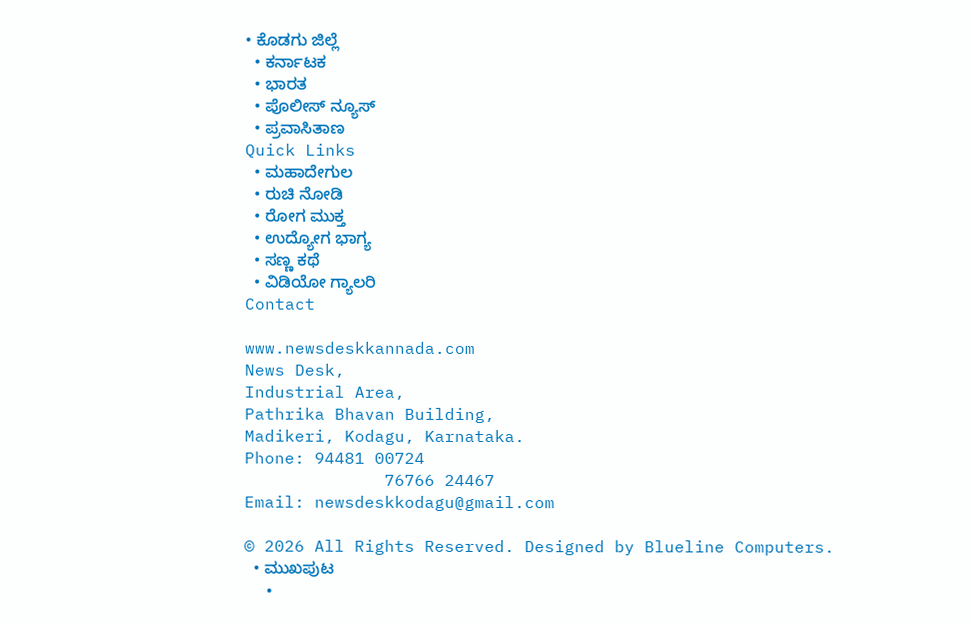• ಕೊಡಗು ಜಿಲ್ಲೆ
  • ಕರ್ನಾಟಕ
  • ಭಾರತ
  • ಪೊಲೀಸ್ ನ್ಯೂಸ್
  • ಪ್ರವಾಸಿತಾಣ
Quick Links
  • ಮಹಾದೇಗುಲ
  • ರುಚಿ ನೋಡಿ
  • ರೋಗ ಮುಕ್ತ
  • ಉದ್ಯೋಗ ಭಾಗ್ಯ
  • ಸಣ್ಣ ಕಥೆ
  • ವಿಡಿಯೋ ಗ್ಯಾಲರಿ
Contact

www.newsdeskkannada.com
News Desk,
Industrial Area,
Pathrika Bhavan Building,
Madikeri, Kodagu, Karnataka.
Phone: 94481 00724
              76766 24467
Email: newsdeskkodagu@gmail.com

© 2026 All Rights Reserved. Designed by Blueline Computers.
  • ಮುಖಪುಟ
  •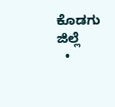ಕೊಡಗು ಜಿಲ್ಲೆ
  •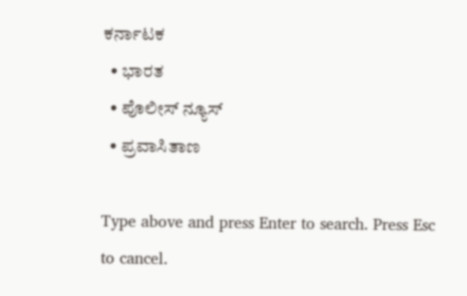ಕರ್ನಾಟಕ
  • ಭಾರತ
  • ಪೊಲೀಸ್ ನ್ಯೂಸ್
  • ಪ್ರವಾಸಿತಾಣ

Type above and press Enter to search. Press Esc to cancel.